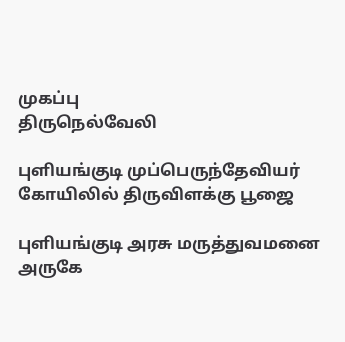முகப்பு
திருநெல்வேலி

புளியங்குடி முப்பெருந்தேவியர் கோயிலில் திருவிளக்கு பூஜை

புளியங்குடி அரசு மருத்துவமனை அருகே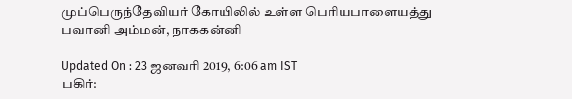முப்பெருந்தேவியர் கோயிலில் உள்ள பெரியபாளையத்து பவானி அம்மன், நாககன்னி

Updated On : 23 ஜனவரி 2019, 6:06 am IST
பகிர்: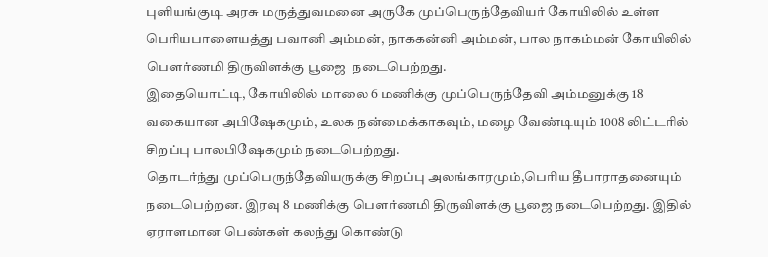புளியங்குடி அரசு மருத்துவமனை அருகே முப்பெருந்தேவியர் கோயிலில் உள்ள பெரியபாளையத்து பவானி அம்மன், நாககன்னி அம்மன், பால நாகம்மன் கோயிலில்  பௌர்ணமி திருவிளக்கு பூஜை  நடைபெற்றது.
இதையொட்டி, கோயிலில் மாலை 6 மணிக்கு முப்பெருந்தேவி அம்மனுக்கு 18 வகையான அபிஷேகமும், உலக நன்மைக்காகவும், மழை வேண்டியும் 1008 லிட்டரில் சிறப்பு பாலபிஷேகமும் நடைபெற்றது.
தொடர்ந்து முப்பெருந்தேவியருக்கு சிறப்பு அலங்காரமும்,பெரிய தீபாராதனையும் நடைபெற்றன. இரவு 8 மணிக்கு பௌர்ணமி திருவிளக்கு பூஜை நடைபெற்றது. இதில் ஏராளமான பெண்கள் கலந்து கொண்டு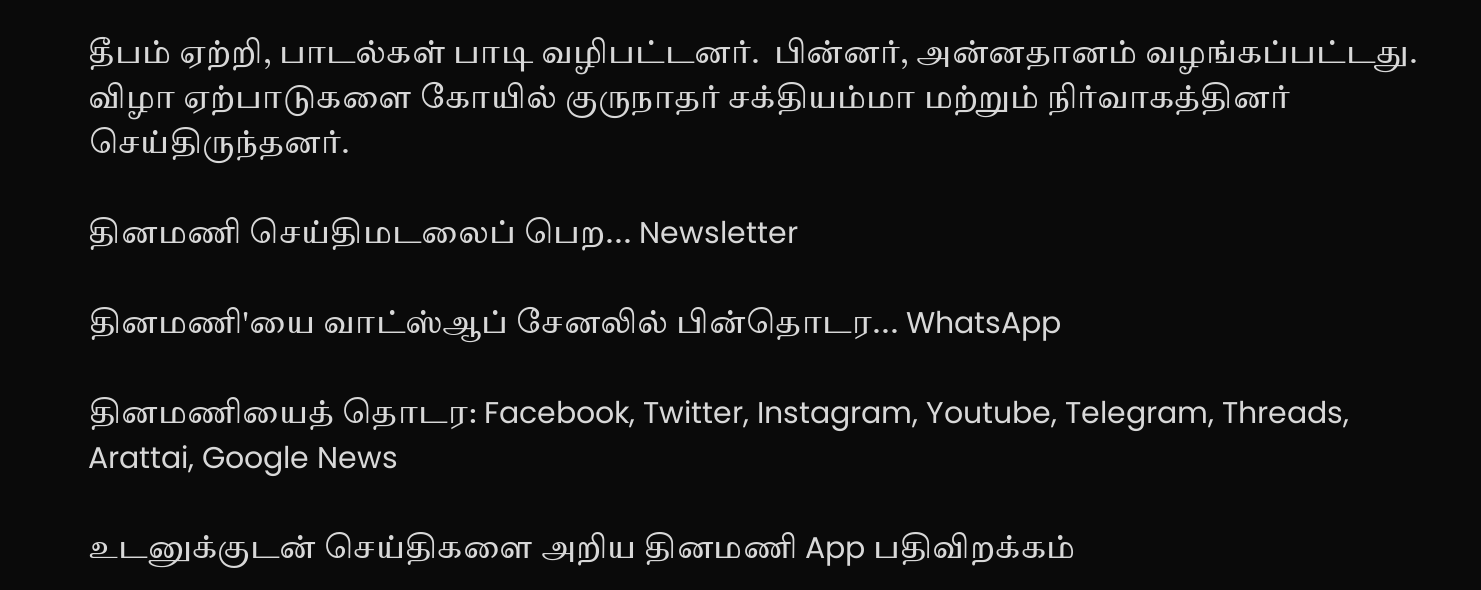தீபம் ஏற்றி, பாடல்கள் பாடி வழிபட்டனர்.  பின்னர், அன்னதானம் வழங்கப்பட்டது. விழா ஏற்பாடுகளை கோயில் குருநாதர் சக்தியம்மா மற்றும் நிர்வாகத்தினர் செய்திருந்தனர்.

தினமணி செய்திமடலைப் பெற... Newsletter

தினமணி'யை வாட்ஸ்ஆப் சேனலில் பின்தொடர... WhatsApp

தினமணியைத் தொடர: Facebook, Twitter, Instagram, Youtube, Telegram, Threads, Arattai, Google News

உடனுக்குடன் செய்திகளை அறிய தினமணி App பதிவிறக்கம்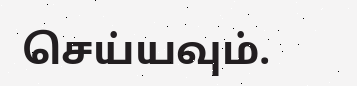செய்யவும்.